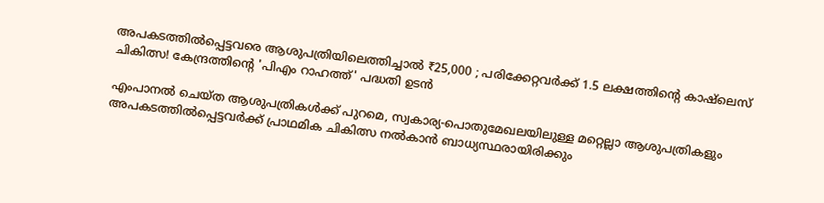അപകടത്തിൽപ്പെട്ടവരെ ആശുപത്രിയിലെത്തിച്ചാൽ ₹25,000 ; പരിക്കേറ്റവർക്ക് 1.5 ലക്ഷത്തിന്റെ കാഷ്‌ലെസ് ചികിത്സ! കേന്ദ്രത്തിന്റെ 'പിഎം റാഹത്ത്' പദ്ധതി ഉടന്‍

എംപാനല്‍ ചെയ്ത ആശുപത്രികള്‍ക്ക് പുറമെ, സ്വകാര്യ-പൊതുമേഖലയിലുള്ള മറ്റെല്ലാ ആശുപത്രികളും അപകടത്തില്‍പ്പെട്ടവര്‍ക്ക് പ്രാഥമിക ചികിത്സ നല്‍കാന്‍ ബാധ്യസ്ഥരായിരിക്കും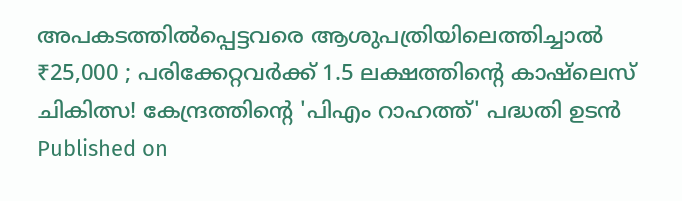അപകടത്തിൽപ്പെട്ടവരെ ആശുപത്രിയിലെത്തിച്ചാൽ ₹25,000 ; പരിക്കേറ്റവർക്ക് 1.5 ലക്ഷത്തിന്റെ കാഷ്‌ലെസ് ചികിത്സ! കേന്ദ്രത്തിന്റെ 'പിഎം റാഹത്ത്' പദ്ധതി ഉടന്‍
Published on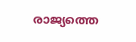രാജ്യത്തെ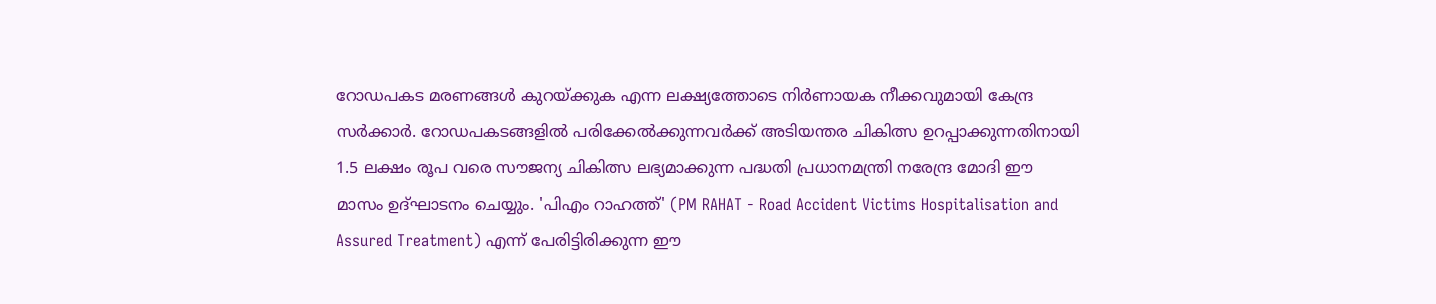റോഡപകട മരണങ്ങള്‍ കുറയ്ക്കുക എന്ന ലക്ഷ്യത്തോടെ നിര്‍ണായക നീക്കവുമായി കേന്ദ്ര സര്‍ക്കാര്‍. റോഡപകടങ്ങളില്‍ പരിക്കേല്‍ക്കുന്നവര്‍ക്ക് അടിയന്തര ചികിത്സ ഉറപ്പാക്കുന്നതിനായി 1.5 ലക്ഷം രൂപ വരെ സൗജന്യ ചികിത്സ ലഭ്യമാക്കുന്ന പദ്ധതി പ്രധാനമന്ത്രി നരേന്ദ്ര മോദി ഈ മാസം ഉദ്ഘാടനം ചെയ്യും. 'പിഎം റാഹത്ത്' (PM RAHAT - Road Accident Victims Hospitalisation and Assured Treatment) എന്ന് പേരിട്ടിരിക്കുന്ന ഈ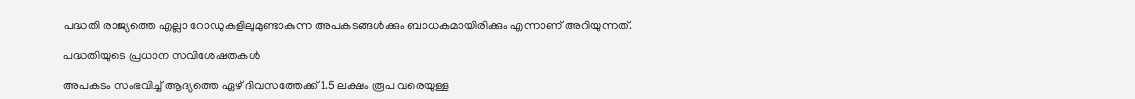പദ്ധതി രാജ്യത്തെ എല്ലാ റോഡുകളിലുമുണ്ടാകുന്ന അപകടങ്ങള്‍ക്കും ബാധകമായിരിക്കും എന്നാണ് അറിയുന്നത്.

പദ്ധതിയുടെ പ്രധാന സവിശേഷതകള്‍

അപകടം സംഭവിച്ച് ആദ്യത്തെ ഏഴ് ദിവസത്തേക്ക് 1.5 ലക്ഷം രൂപ വരെയുള്ള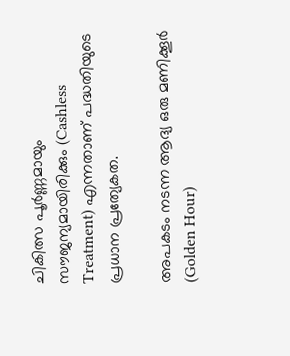ചികിത്സ പൂര്‍ണ്ണമായും സൗജന്യമായിരിക്കും (Cashless Treatment) എന്നതാണ് പദ്ധതിയുടെ പ്രധാന പ്രത്യേകത.

അപകടം നടന്ന ആദ്യ ഒരു മണിക്കൂര്‍ (Golden Hour)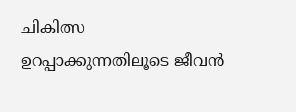ചികിത്സ ഉറപ്പാക്കുന്നതിലൂടെ ജീവന്‍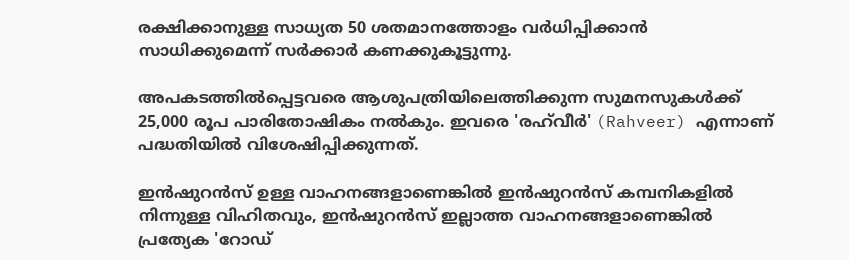രക്ഷിക്കാനുള്ള സാധ്യത 50 ശതമാനത്തോളം വര്‍ധിപ്പിക്കാന്‍ സാധിക്കുമെന്ന് സര്‍ക്കാര്‍ കണക്കുകൂട്ടുന്നു.

അപകടത്തില്‍പ്പെട്ടവരെ ആശുപത്രിയിലെത്തിക്കുന്ന സുമനസുകള്‍ക്ക് 25,000 രൂപ പാരിതോഷികം നല്‍കും. ഇവരെ 'രഹ്‌വീര്‍' (Rahveer) എന്നാണ് പദ്ധതിയില്‍ വിശേഷിപ്പിക്കുന്നത്.

ഇന്‍ഷുറന്‍സ് ഉള്ള വാഹനങ്ങളാണെങ്കില്‍ ഇന്‍ഷുറന്‍സ് കമ്പനികളില്‍ നിന്നുള്ള വിഹിതവും, ഇന്‍ഷുറന്‍സ് ഇല്ലാത്ത വാഹനങ്ങളാണെങ്കില്‍ പ്രത്യേക 'റോഡ്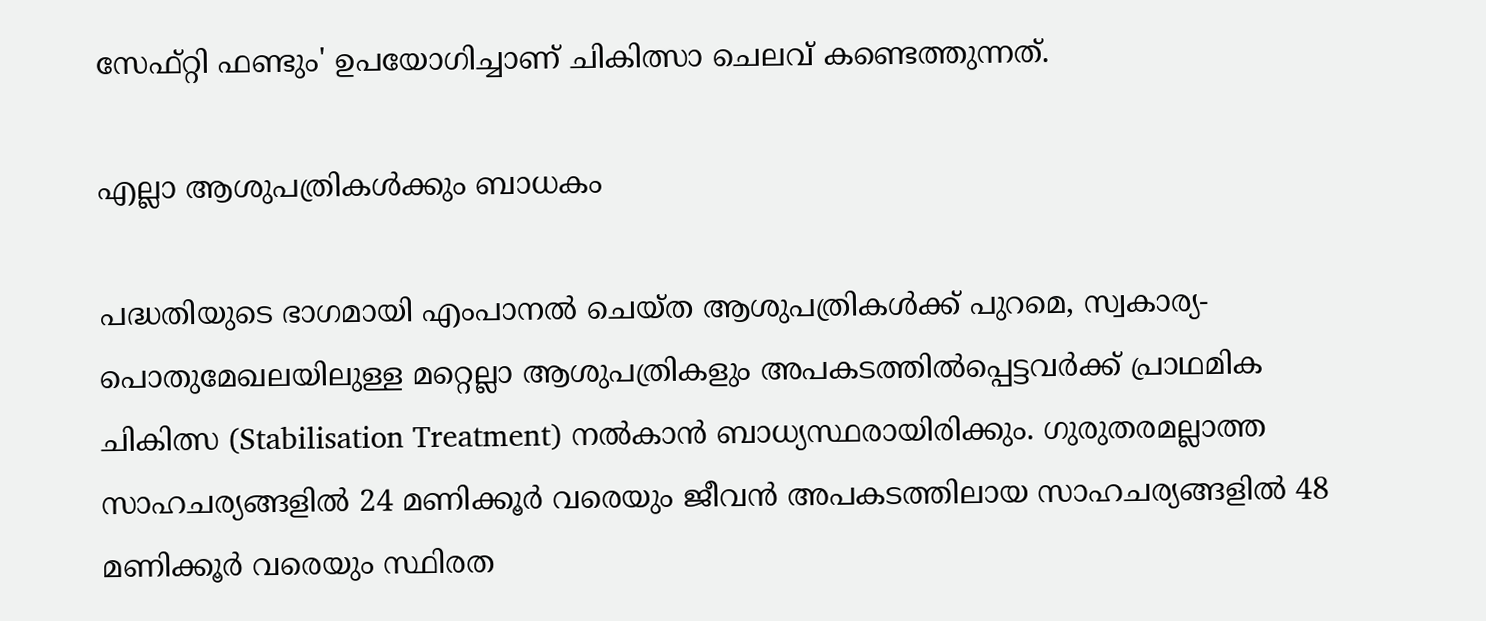സേഫ്റ്റി ഫണ്ടും' ഉപയോഗിച്ചാണ് ചികിത്സാ ചെലവ് കണ്ടെത്തുന്നത്.

എല്ലാ ആശുപത്രികള്‍ക്കും ബാധകം

പദ്ധതിയുടെ ഭാഗമായി എംപാനല്‍ ചെയ്ത ആശുപത്രികള്‍ക്ക് പുറമെ, സ്വകാര്യ-പൊതുമേഖലയിലുള്ള മറ്റെല്ലാ ആശുപത്രികളും അപകടത്തില്‍പ്പെട്ടവര്‍ക്ക് പ്രാഥമിക ചികിത്സ (Stabilisation Treatment) നല്‍കാന്‍ ബാധ്യസ്ഥരായിരിക്കും. ഗുരുതരമല്ലാത്ത സാഹചര്യങ്ങളില്‍ 24 മണിക്കൂര്‍ വരെയും ജീവന്‍ അപകടത്തിലായ സാഹചര്യങ്ങളില്‍ 48 മണിക്കൂര്‍ വരെയും സ്ഥിരത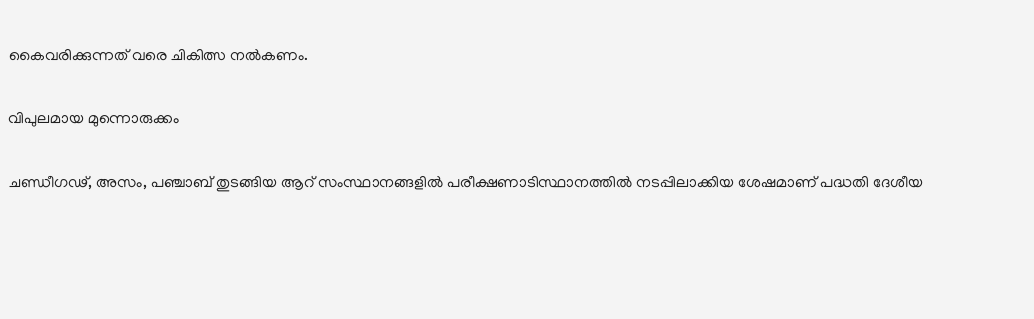കൈവരിക്കുന്നത് വരെ ചികിത്സ നല്‍കണം.

വിപുലമായ മുന്നൊരുക്കം

ചണ്ഡീഗഢ്, അസം, പഞ്ചാബ് തുടങ്ങിയ ആറ് സംസ്ഥാനങ്ങളില്‍ പരീക്ഷണാടിസ്ഥാനത്തില്‍ നടപ്പിലാക്കിയ ശേഷമാണ് പദ്ധതി ദേശീയ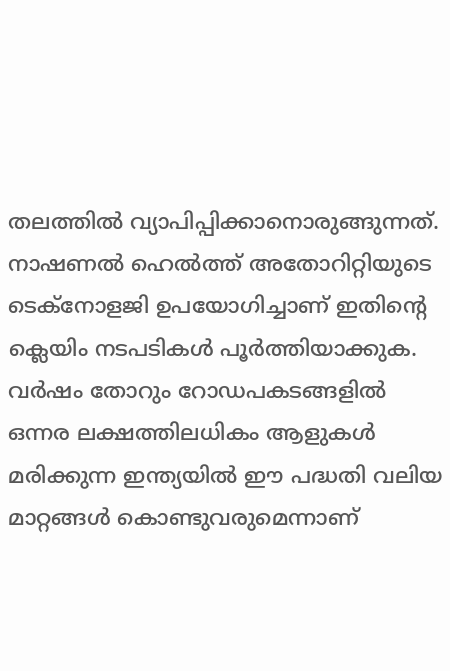തലത്തില്‍ വ്യാപിപ്പിക്കാനൊരുങ്ങുന്നത്. നാഷണല്‍ ഹെല്‍ത്ത് അതോറിറ്റിയുടെ ടെക്‌നോളജി ഉപയോഗിച്ചാണ് ഇതിന്റെ ക്ലെയിം നടപടികള്‍ പൂര്‍ത്തിയാക്കുക. വര്‍ഷം തോറും റോഡപകടങ്ങളില്‍ ഒന്നര ലക്ഷത്തിലധികം ആളുകള്‍ മരിക്കുന്ന ഇന്ത്യയില്‍ ഈ പദ്ധതി വലിയ മാറ്റങ്ങള്‍ കൊണ്ടുവരുമെന്നാണ്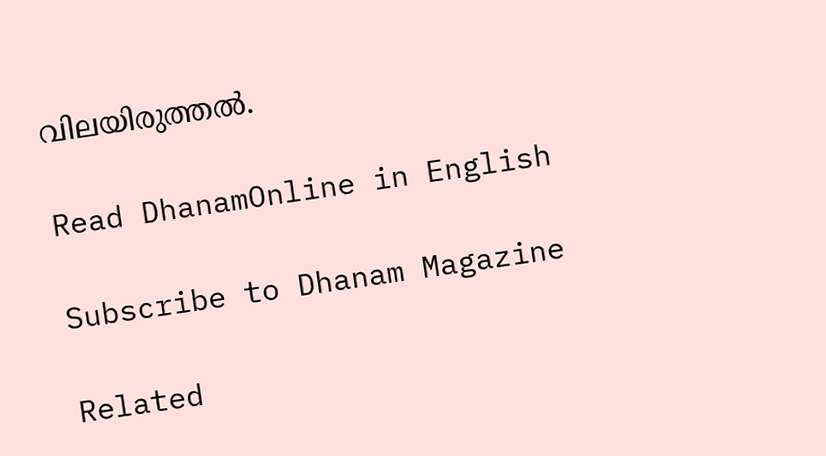വിലയിരുത്തല്‍.

Read DhanamOnline in English

Subscribe to Dhanam Magazine

Related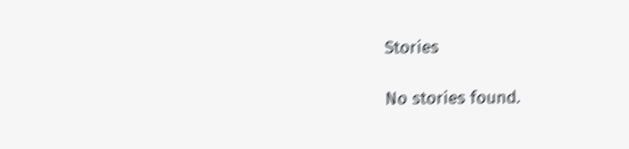Stories

No stories found.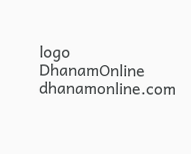logo
DhanamOnline
dhanamonline.com